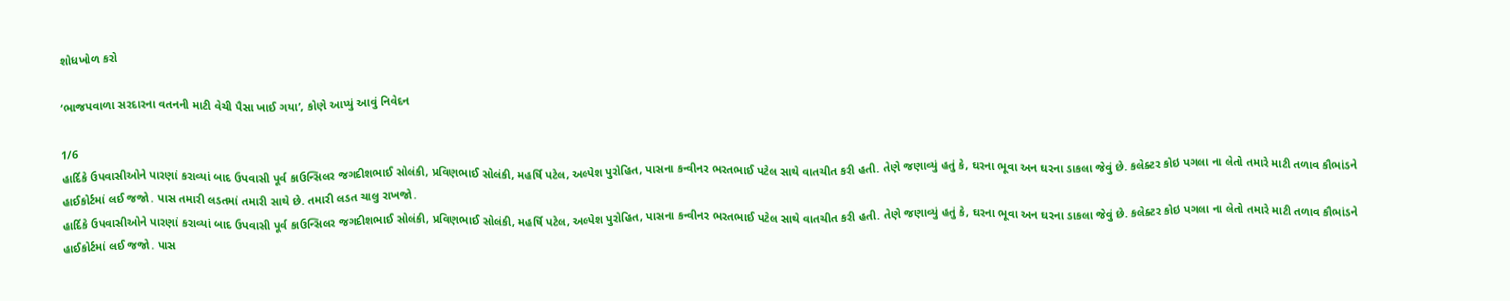શોધખોળ કરો

‘ભાજપવાળા સરદારના વતનની માટી વેચી પૈસા ખાઈ ગયા’, કોણે આપ્યું આવું નિવેદન

1/6
હાર્દિકે ઉપવાસીઓને પારણાં કરાવ્યાં બાદ ઉપવાસી પૂર્વ કાઉન્સિલર જગદીશભાઈ સોલંકી, પ્રવિણભાઈ સોલંકી, મહર્ષિ પટેલ, અલ્પેશ પુરોહિત, પાસના કન્વીનર ભરતભાઈ પટેલ સાથે વાતચીત કરી હતી. તેણે જણાવ્યું હતું કે, ઘરના ભૂવા અન ઘરના ડાકલા જેવું છે. કલેક્ટર કોઇ પગલા ના લેતો તમારે માટી તળાવ કૌભાંડને હાઈકોર્ટમાં લઈ જજો. પાસ તમારી લડતમાં તમારી સાથે છે. તમારી લડત ચાલુ રાખજો.
હાર્દિકે ઉપવાસીઓને પારણાં કરાવ્યાં બાદ ઉપવાસી પૂર્વ કાઉન્સિલર જગદીશભાઈ સોલંકી, પ્રવિણભાઈ સોલંકી, મહર્ષિ પટેલ, અલ્પેશ પુરોહિત, પાસના કન્વીનર ભરતભાઈ પટેલ સાથે વાતચીત કરી હતી. તેણે જણાવ્યું હતું કે, ઘરના ભૂવા અન ઘરના ડાકલા જેવું છે. કલેક્ટર કોઇ પગલા ના લેતો તમારે માટી તળાવ કૌભાંડને હાઈકોર્ટમાં લઈ જજો. પાસ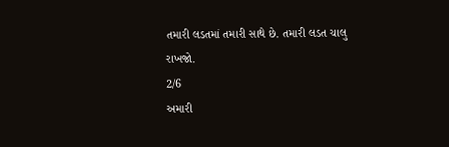તમારી લડતમાં તમારી સાથે છે. તમારી લડત ચાલુ રાખજો.
2/6
અમારી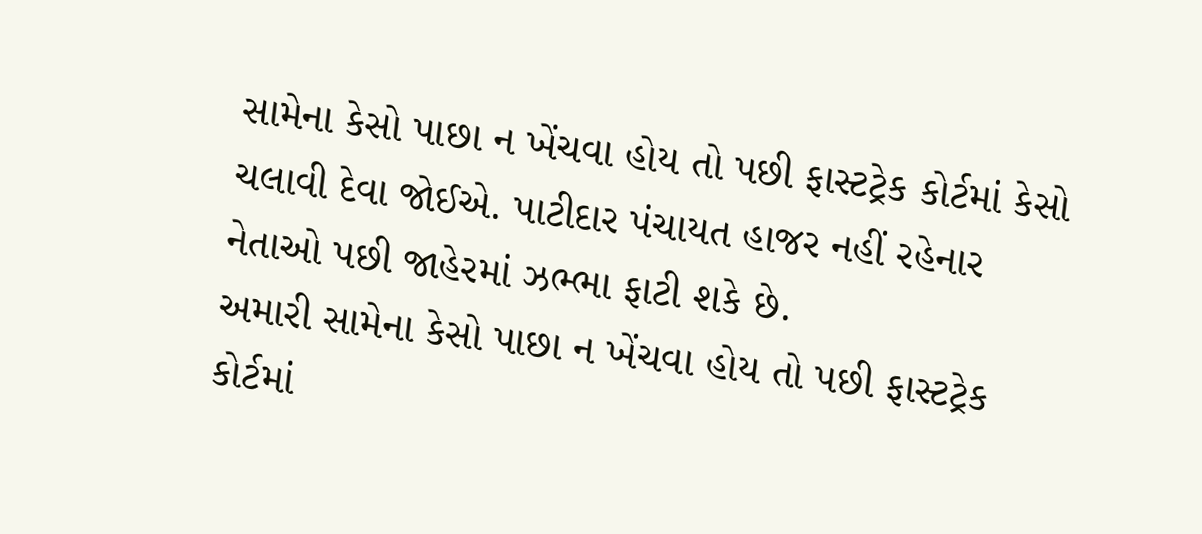સામેના કેસો પાછા ન ખેંચવા હોય તો પછી ફાસ્ટટ્રેક કોર્ટમાં કેસો ચલાવી દેવા જોઈએ. પાટીદાર પંચાયત હાજર નહીં રહેનાર નેતાઓ પછી જાહેરમાં ઝભ્ભા ફાટી શકે છે.
અમારી સામેના કેસો પાછા ન ખેંચવા હોય તો પછી ફાસ્ટટ્રેક કોર્ટમાં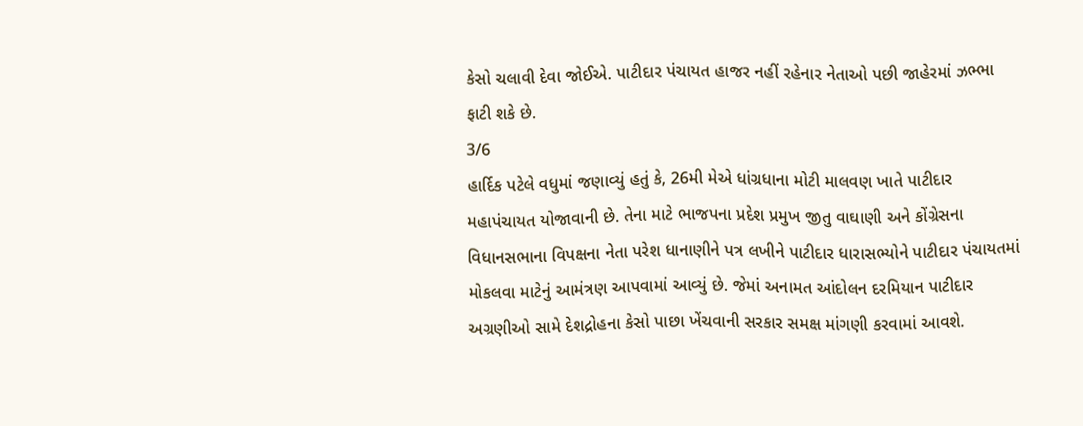કેસો ચલાવી દેવા જોઈએ. પાટીદાર પંચાયત હાજર નહીં રહેનાર નેતાઓ પછી જાહેરમાં ઝભ્ભા ફાટી શકે છે.
3/6
હાર્દિક પટેલે વધુમાં જણાવ્યું હતું કે, 26મી મેએ ધાંગ્રધાના મોટી માલવણ ખાતે પાટીદાર મહાપંચાયત યોજાવાની છે. તેના માટે ભાજપના પ્રદેશ પ્રમુખ જીતુ વાઘાણી અને કોંગ્રેસના વિધાનસભાના વિપક્ષના નેતા પરેશ ધાનાણીને પત્ર લખીને પાટીદાર ધારાસભ્યોને પાટીદાર પંચાયતમાં મોકલવા માટેનું આમંત્રણ આપવામાં આવ્યું છે. જેમાં અનામત આંદોલન દરમિયાન પાટીદાર અગ્રણીઓ સામે દેશદ્રોહના કેસો પાછા ખેંચવાની સરકાર સમક્ષ માંગણી કરવામાં આવશે.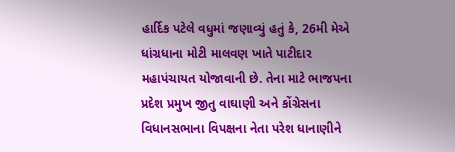હાર્દિક પટેલે વધુમાં જણાવ્યું હતું કે, 26મી મેએ ધાંગ્રધાના મોટી માલવણ ખાતે પાટીદાર મહાપંચાયત યોજાવાની છે. તેના માટે ભાજપના પ્રદેશ પ્રમુખ જીતુ વાઘાણી અને કોંગ્રેસના વિધાનસભાના વિપક્ષના નેતા પરેશ ધાનાણીને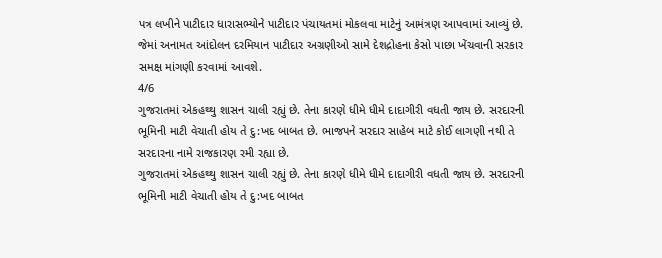પત્ર લખીને પાટીદાર ધારાસભ્યોને પાટીદાર પંચાયતમાં મોકલવા માટેનું આમંત્રણ આપવામાં આવ્યું છે. જેમાં અનામત આંદોલન દરમિયાન પાટીદાર અગ્રણીઓ સામે દેશદ્રોહના કેસો પાછા ખેંચવાની સરકાર સમક્ષ માંગણી કરવામાં આવશે.
4/6
ગુજરાતમાં એકહથ્થુ શાસન ચાલી રહ્યું છે. તેના કારણે ધીમે ધીમે દાદાગીરી વધતી જાય છે. સરદારની ભૂમિની માટી વેચાતી હોય તે દુ:ખદ બાબત છે. ભાજપને સરદાર સાહેબ માટે કોઈ લાગણી નથી તે સરદારના નામે રાજકારણ રમી રહ્યા છે.
ગુજરાતમાં એકહથ્થુ શાસન ચાલી રહ્યું છે. તેના કારણે ધીમે ધીમે દાદાગીરી વધતી જાય છે. સરદારની ભૂમિની માટી વેચાતી હોય તે દુ:ખદ બાબત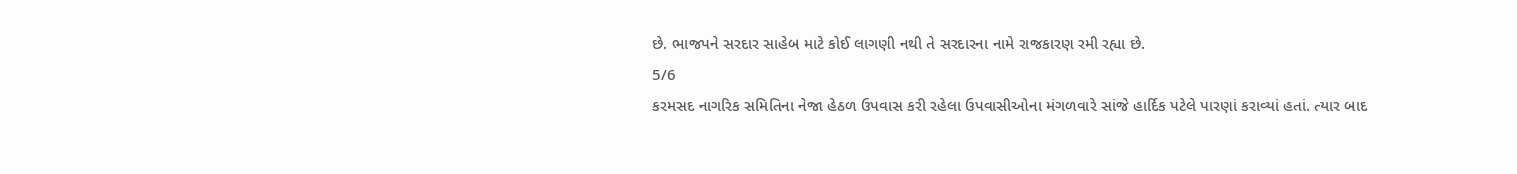છે. ભાજપને સરદાર સાહેબ માટે કોઈ લાગણી નથી તે સરદારના નામે રાજકારણ રમી રહ્યા છે.
5/6
કરમસદ નાગરિક સમિતિના નેજા હેઠળ ઉપવાસ કરી રહેલા ઉપવાસીઓના મંગળવારે સાંજે હાર્દિક પટેલે પારણાં કરાવ્યાં હતાં. ત્યાર બાદ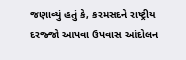જણાવ્યું હતું કે, કરમસદને રાષ્ટ્રીય દરજ્જો આપવા ઉપવાસ આંદોલન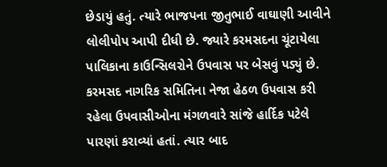છેડાયું હતું. ત્યારે ભાજપના જીતુભાઈ વાઘાણી આવીને લોલીપોપ આપી દીધી છે. જ્યારે કરમસદના ચૂંટાયેલા પાલિકાના કાઉન્સિલરોને ઉપવાસ પર બેસવું પડ્યું છે.
કરમસદ નાગરિક સમિતિના નેજા હેઠળ ઉપવાસ કરી રહેલા ઉપવાસીઓના મંગળવારે સાંજે હાર્દિક પટેલે પારણાં કરાવ્યાં હતાં. ત્યાર બાદ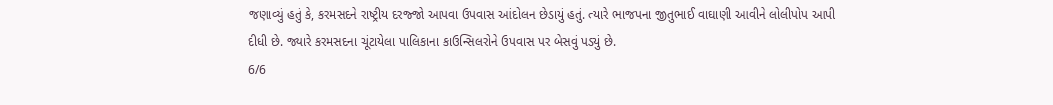જણાવ્યું હતું કે, કરમસદને રાષ્ટ્રીય દરજ્જો આપવા ઉપવાસ આંદોલન છેડાયું હતું. ત્યારે ભાજપના જીતુભાઈ વાઘાણી આવીને લોલીપોપ આપી દીધી છે. જ્યારે કરમસદના ચૂંટાયેલા પાલિકાના કાઉન્સિલરોને ઉપવાસ પર બેસવું પડ્યું છે.
6/6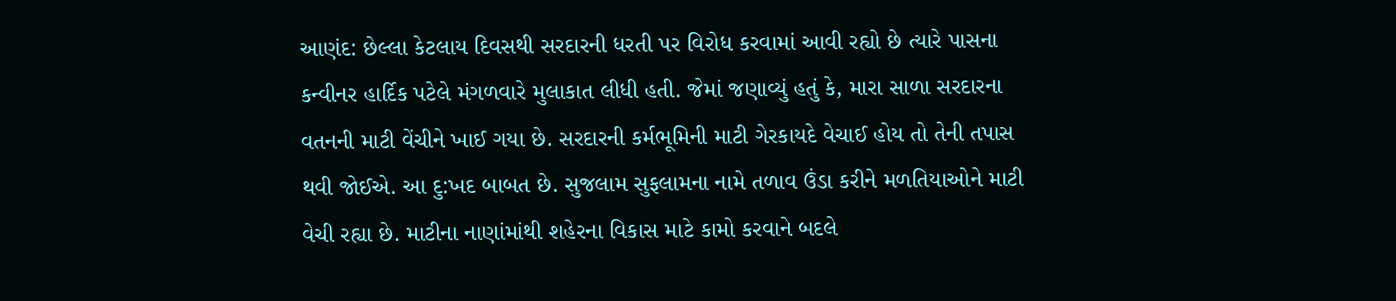આણંદ: છેલ્લા કેટલાય દિવસથી સરદારની ધરતી પર વિરોધ કરવામાં આવી રહ્યો છે ત્યારે પાસના કન્વીનર હાર્દિક પટેલે મંગળવારે મુલાકાત લીધી હતી. જેમાં જણાવ્યું હતું કે, મારા સાળા સરદારના વતનની માટી વેંચીને ખાઈ ગયા છે. સરદારની કર્મભૂમિની માટી ગેરકાયદે વેચાઈ હોય તો તેની તપાસ થવી જોઈએ. આ દુ:ખદ બાબત છે. સુજલામ સુફલામના નામે તળાવ ઉંડા કરીને મળતિયાઓને માટી વેચી રહ્યા છે. માટીના નાણાંમાંથી શહેરના વિકાસ માટે કામો કરવાને બદલે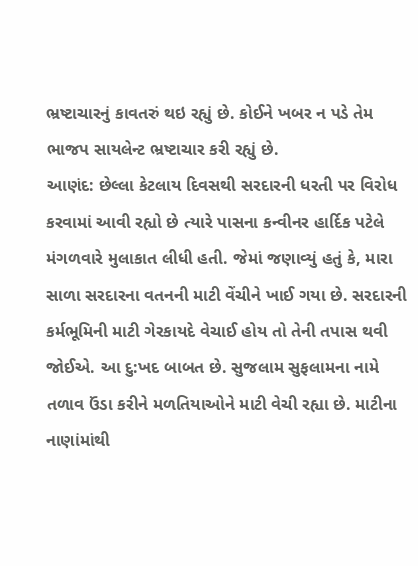ભ્રષ્ટાચારનું કાવતરું થઇ રહ્યું છે. કોઈને ખબર ન પડે તેમ ભાજપ સાયલેન્ટ ભ્રષ્ટાચાર કરી રહ્યું છે.
આણંદ: છેલ્લા કેટલાય દિવસથી સરદારની ધરતી પર વિરોધ કરવામાં આવી રહ્યો છે ત્યારે પાસના કન્વીનર હાર્દિક પટેલે મંગળવારે મુલાકાત લીધી હતી. જેમાં જણાવ્યું હતું કે, મારા સાળા સરદારના વતનની માટી વેંચીને ખાઈ ગયા છે. સરદારની કર્મભૂમિની માટી ગેરકાયદે વેચાઈ હોય તો તેની તપાસ થવી જોઈએ. આ દુ:ખદ બાબત છે. સુજલામ સુફલામના નામે તળાવ ઉંડા કરીને મળતિયાઓને માટી વેચી રહ્યા છે. માટીના નાણાંમાંથી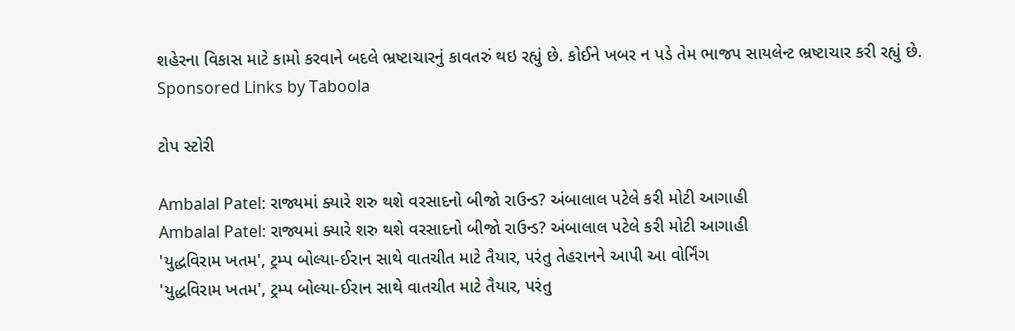શહેરના વિકાસ માટે કામો કરવાને બદલે ભ્રષ્ટાચારનું કાવતરું થઇ રહ્યું છે. કોઈને ખબર ન પડે તેમ ભાજપ સાયલેન્ટ ભ્રષ્ટાચાર કરી રહ્યું છે.
Sponsored Links by Taboola

ટોપ સ્ટોરી

Ambalal Patel: રાજ્યમાં ક્યારે શરુ થશે વરસાદનો બીજો રાઉન્ડ? અંબાલાલ પટેલે કરી મોટી આગાહી
Ambalal Patel: રાજ્યમાં ક્યારે શરુ થશે વરસાદનો બીજો રાઉન્ડ? અંબાલાલ પટેલે કરી મોટી આગાહી
'યુદ્ધવિરામ ખતમ', ટ્રમ્પ બોલ્યા-ઈરાન સાથે વાતચીત માટે તૈયાર, પરંતુ તેહરાનને આપી આ વોર્નિંગ
'યુદ્ધવિરામ ખતમ', ટ્રમ્પ બોલ્યા-ઈરાન સાથે વાતચીત માટે તૈયાર, પરંતુ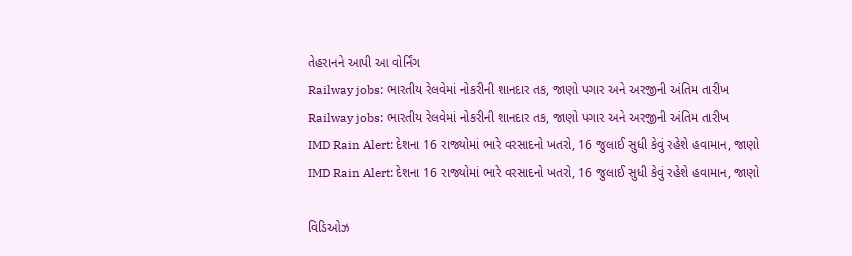તેહરાનને આપી આ વોર્નિંગ
Railway jobs: ભારતીય રેલવેમાં નોકરીની શાનદાર તક, જાણો પગાર અને અરજીની અંતિમ તારીખ
Railway jobs: ભારતીય રેલવેમાં નોકરીની શાનદાર તક, જાણો પગાર અને અરજીની અંતિમ તારીખ
IMD Rain Alert: દેશના 16 રાજ્યોમાં ભારે વરસાદનો ખતરો, 16 જુલાઈ સુધી કેવું રહેશે હવામાન, જાણો
IMD Rain Alert: દેશના 16 રાજ્યોમાં ભારે વરસાદનો ખતરો, 16 જુલાઈ સુધી કેવું રહેશે હવામાન, જાણો

વિડિઓઝ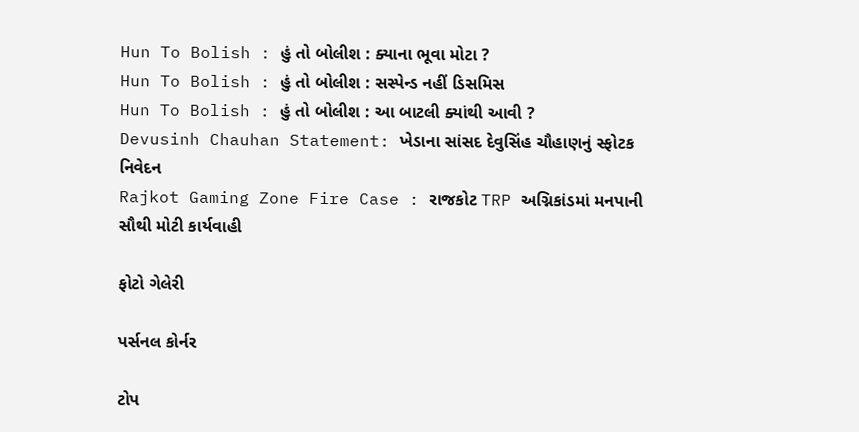Hun To Bolish : હું તો બોલીશ : ક્યાના ભૂવા મોટા ?
Hun To Bolish : હું તો બોલીશ : સસ્પેન્ડ નહીં ડિસમિસ
Hun To Bolish : હું તો બોલીશ : આ બાટલી ક્યાંથી આવી ?
Devusinh Chauhan Statement: ખેડાના સાંસદ દેવુસિંહ ચૌહાણનું સ્ફોટક નિવેદન
Rajkot Gaming Zone Fire Case : રાજકોટ TRP અગ્નિકાંડમાં મનપાની સૌથી મોટી કાર્યવાહી

ફોટો ગેલેરી

પર્સનલ કોર્નર

ટોપ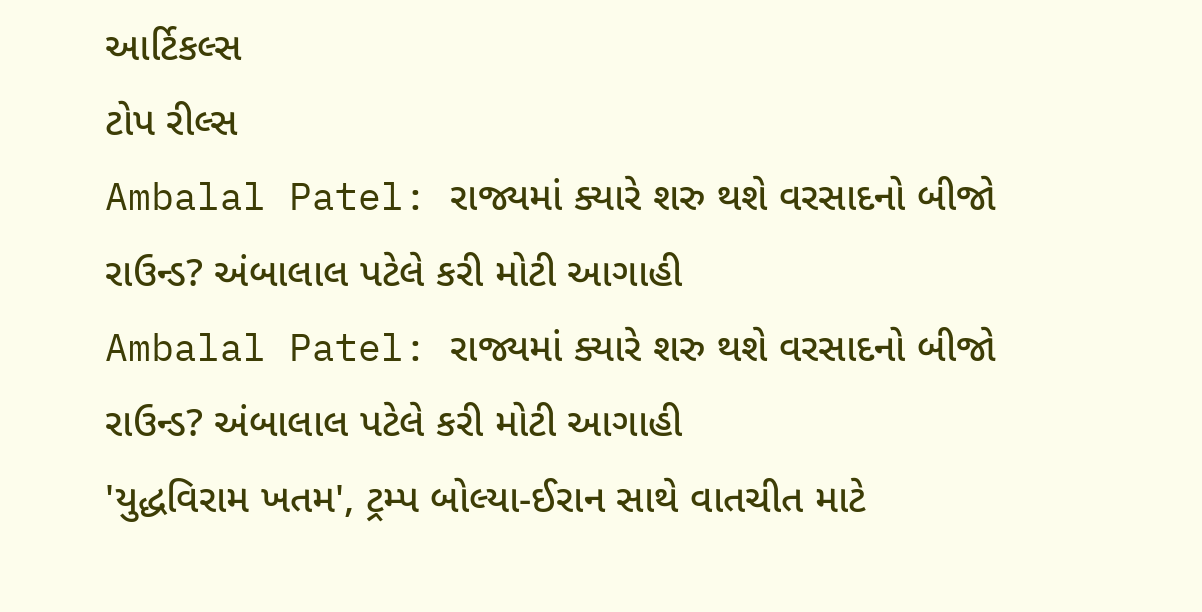આર્ટિકલ્સ
ટોપ રીલ્સ
Ambalal Patel: રાજ્યમાં ક્યારે શરુ થશે વરસાદનો બીજો રાઉન્ડ? અંબાલાલ પટેલે કરી મોટી આગાહી
Ambalal Patel: રાજ્યમાં ક્યારે શરુ થશે વરસાદનો બીજો રાઉન્ડ? અંબાલાલ પટેલે કરી મોટી આગાહી
'યુદ્ધવિરામ ખતમ', ટ્રમ્પ બોલ્યા-ઈરાન સાથે વાતચીત માટે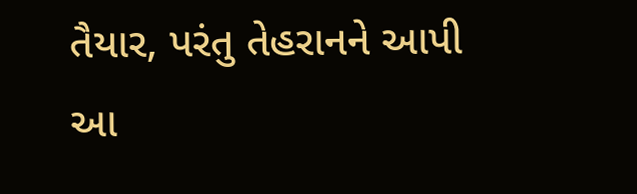તૈયાર, પરંતુ તેહરાનને આપી આ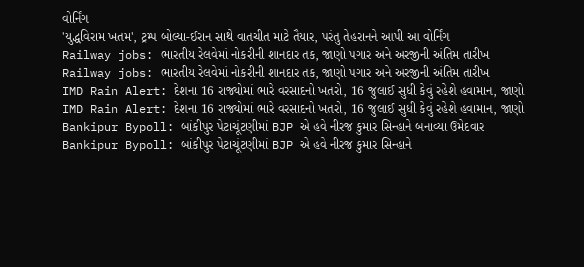વોર્નિંગ
'યુદ્ધવિરામ ખતમ', ટ્રમ્પ બોલ્યા-ઈરાન સાથે વાતચીત માટે તૈયાર, પરંતુ તેહરાનને આપી આ વોર્નિંગ
Railway jobs: ભારતીય રેલવેમાં નોકરીની શાનદાર તક, જાણો પગાર અને અરજીની અંતિમ તારીખ
Railway jobs: ભારતીય રેલવેમાં નોકરીની શાનદાર તક, જાણો પગાર અને અરજીની અંતિમ તારીખ
IMD Rain Alert: દેશના 16 રાજ્યોમાં ભારે વરસાદનો ખતરો, 16 જુલાઈ સુધી કેવું રહેશે હવામાન, જાણો
IMD Rain Alert: દેશના 16 રાજ્યોમાં ભારે વરસાદનો ખતરો, 16 જુલાઈ સુધી કેવું રહેશે હવામાન, જાણો
Bankipur Bypoll: બાંકીપુર પેટાચૂંટણીમાં BJP એ હવે નીરજ કુમાર સિન્હાને બનાવ્યા ઉમેદવાર
Bankipur Bypoll: બાંકીપુર પેટાચૂંટણીમાં BJP એ હવે નીરજ કુમાર સિન્હાને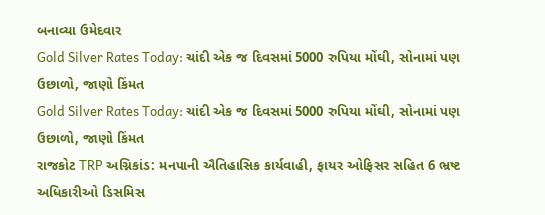બનાવ્યા ઉમેદવાર
Gold Silver Rates Today: ચાંદી એક જ દિવસમાં 5000 રુપિયા મોંઘી, સોનામાં પણ ઉછાળો, જાણો કિંમત
Gold Silver Rates Today: ચાંદી એક જ દિવસમાં 5000 રુપિયા મોંઘી, સોનામાં પણ ઉછાળો, જાણો કિંમત
રાજકોટ TRP અગ્નિકાંડ: મનપાની ઐતિહાસિક કાર્યવાહી, ફાયર ઓફિસર સહિત 6 ભ્રષ્ટ અધિકારીઓ ડિસમિસ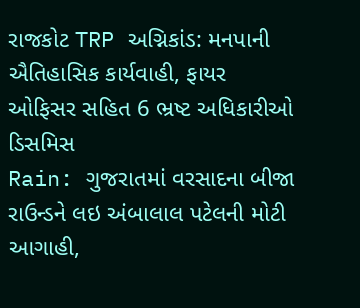રાજકોટ TRP અગ્નિકાંડ: મનપાની ઐતિહાસિક કાર્યવાહી, ફાયર ઓફિસર સહિત 6 ભ્રષ્ટ અધિકારીઓ ડિસમિસ
Rain: ગુજરાતમાં વરસાદના બીજા રાઉન્ડને લઇ અંબાલાલ પટેલની મોટી આગાહી,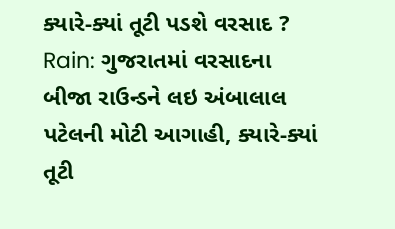ક્યારે-ક્યાં તૂટી પડશે વરસાદ ?
Rain: ગુજરાતમાં વરસાદના બીજા રાઉન્ડને લઇ અંબાલાલ પટેલની મોટી આગાહી, ક્યારે-ક્યાં તૂટી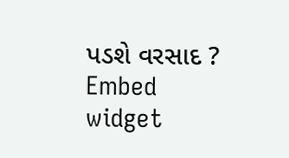પડશે વરસાદ ?
Embed widget